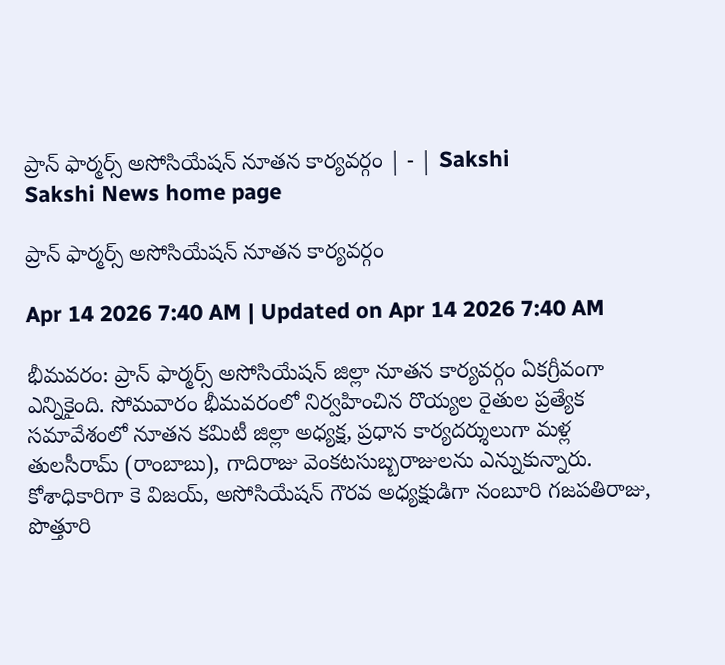ప్రాన్‌ ఫార్మర్స్‌ అసోసియేషన్‌ నూతన కార్యవర్గం | - | Sakshi
Sakshi News home page

ప్రాన్‌ ఫార్మర్స్‌ అసోసియేషన్‌ నూతన కార్యవర్గం

Apr 14 2026 7:40 AM | Updated on Apr 14 2026 7:40 AM

భీమవరం: ప్రాన్‌ ఫార్మర్స్‌ అసోసియేషన్‌ జిల్లా నూతన కార్యవర్గం ఏకగ్రీవంగా ఎన్నికైంది. సోమవారం భీమవరంలో నిర్వహించిన రొయ్యల రైతుల ప్రత్యేక సమావేశంలో నూతన కమిటీ జిల్లా అధ్యక్ష, ప్రధాన కార్యదర్శులుగా మళ్ల తులసీరామ్‌ (రాంబాబు), గాదిరాజు వెంకటసుబ్బరాజులను ఎన్నుకున్నారు. కోశాధికారిగా కె విజయ్‌, అసోసియేషన్‌ గౌరవ అధ్యక్షుడిగా నంబూరి గజపతిరాజు, పొత్తూరి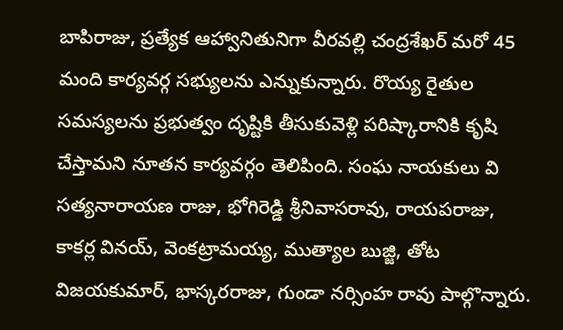బాపిరాజు, ప్రత్యేక ఆహ్వానితునిగా వీరవల్లి చంద్రశేఖర్‌ మరో 45 మంది కార్యవర్గ సభ్యులను ఎన్నుకున్నారు. రొయ్య రైతుల సమస్యలను ప్రభుత్వం దృష్టికి తీసుకువెళ్లి పరిష్కారానికి కృషి చేస్తామని నూతన కార్యవర్గం తెలిపింది. సంఘ నాయకులు వి సత్యనారాయణ రాజు, భోగిరెడ్డి శ్రీనివాసరావు, రాయపరాజు, కాకర్ల వినయ్‌, వెంకట్రామయ్య, ముత్యాల బుజ్జి, తోట విజయకుమార్‌, భాస్కరరాజు, గుండా నర్సింహ రావు పాల్గొన్నారు.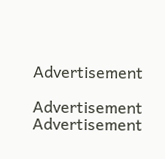Advertisement

Advertisement
Advertisement